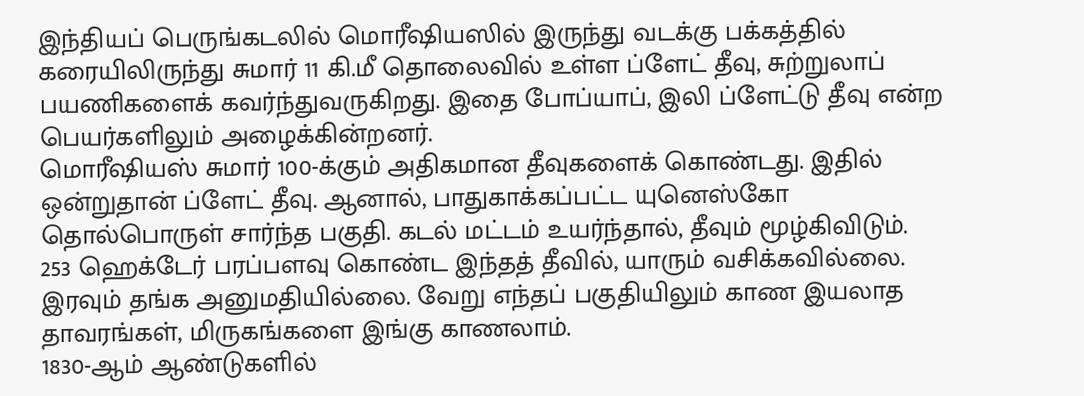இந்தியப் பெருங்கடலில் மொரீஷியஸில் இருந்து வடக்கு பக்கத்தில் கரையிலிருந்து சுமார் 11 கி.மீ தொலைவில் உள்ள ப்ளேட் தீவு, சுற்றுலாப் பயணிகளைக் கவர்ந்துவருகிறது. இதை போப்யாப், இலி ப்ளேட்டு தீவு என்ற பெயர்களிலும் அழைக்கின்றனர்.
மொரீஷியஸ் சுமார் 100-க்கும் அதிகமான தீவுகளைக் கொண்டது. இதில் ஒன்றுதான் ப்ளேட் தீவு. ஆனால், பாதுகாக்கப்பட்ட யுனெஸ்கோ தொல்பொருள் சார்ந்த பகுதி. கடல் மட்டம் உயர்ந்தால், தீவும் மூழ்கிவிடும்.
253 ஹெக்டேர் பரப்பளவு கொண்ட இந்தத் தீவில், யாரும் வசிக்கவில்லை. இரவும் தங்க அனுமதியில்லை. வேறு எந்தப் பகுதியிலும் காண இயலாத தாவரங்கள், மிருகங்களை இங்கு காணலாம்.
1830-ஆம் ஆண்டுகளில்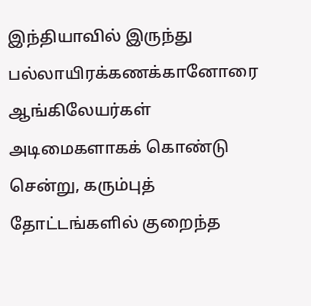இந்தியாவில் இருந்து பல்லாயிரக்கணக்கானோரை ஆங்கிலேயர்கள் அடிமைகளாகக் கொண்டு சென்று, கரும்புத் தோட்டங்களில் குறைந்த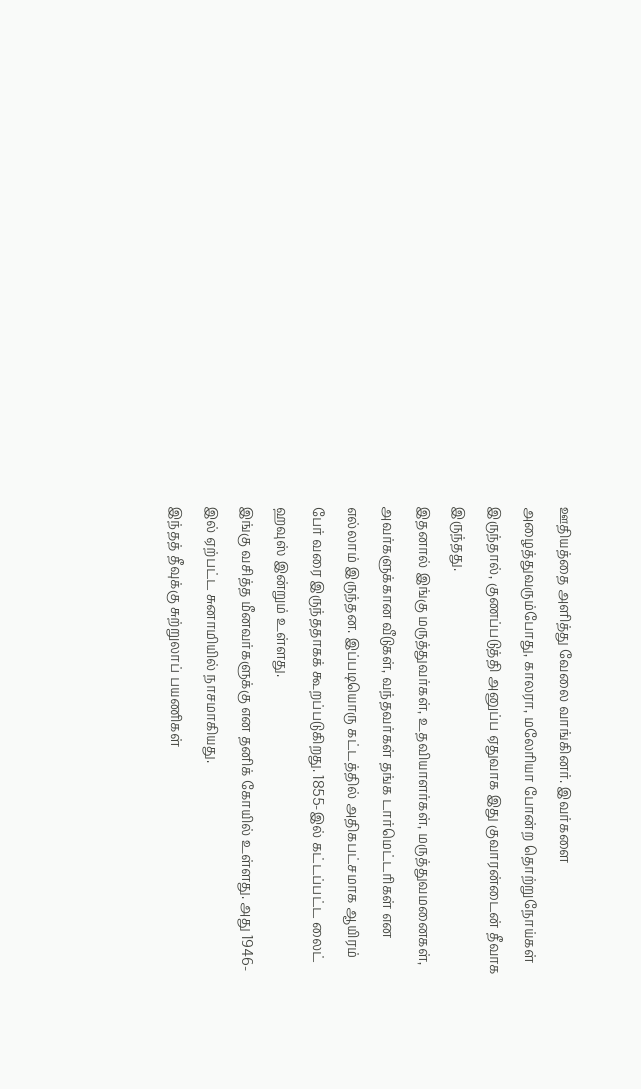ஊதியத்தை அளித்து வேலை வாங்கினர். இவர்களை அழைத்துவரும்போது, காலரா, மலேரியா போன்ற தொற்றுநோய்கள் இருந்தால், குணப்படுத்தி அனுப்ப ஏதுவாக இது குவாரன்டைன் தீவாக இருந்தது.
இதனால் இங்கு மருத்துவர்கள், உதவியாளர்கள், மருத்துவமனைகள், அவர்களுக்கான வீடுகள், வந்தவர்கள் தங்க டார்மெட்டரிகள் என எல்லாம் இருந்தன. இப்படியொரு கட்டத்தில் அதிகபட்சமாக ஆயிரம் பேர் வரை இருந்ததாகக் கூறப்படுகிறது. 1855-இல் கட்டப்பட்ட லைட் ஹவுஸ் இன்றும் உள்ளது.
இங்கு வசித்த மீனவர்களுக்கு என தனிக் கோயில் உள்ளது. அது 1946-இல் ஏற்பட்ட சுனாமியில் நாசமாகியது.
இந்தத் தீவுக்கு சுற்றுலாப் பயணிகள்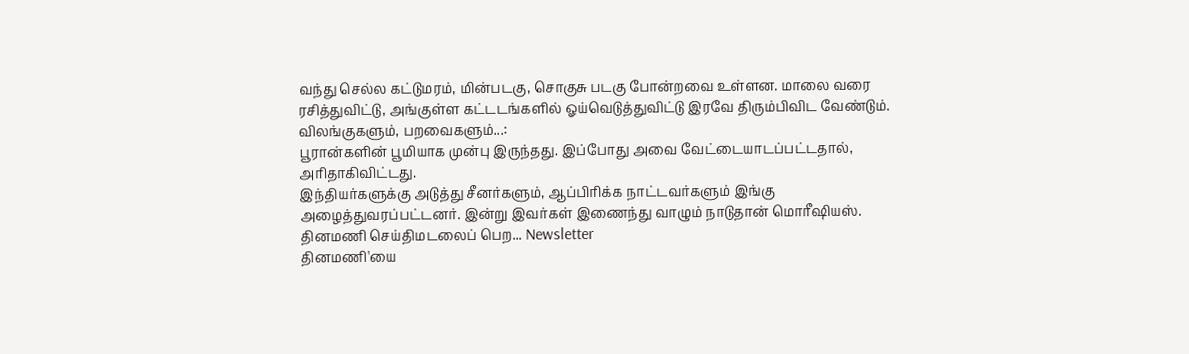வந்து செல்ல கட்டுமரம், மின்படகு, சொகுசு படகு போன்றவை உள்ளன. மாலை வரை ரசித்துவிட்டு, அங்குள்ள கட்டடங்களில் ஓய்வெடுத்துவிட்டு இரவே திரும்பிவிட வேண்டும்.
விலங்குகளும், பறவைகளும்...:
பூரான்களின் பூமியாக முன்பு இருந்தது. இப்போது அவை வேட்டையாடப்பட்டதால், அரிதாகிவிட்டது.
இந்தியர்களுக்கு அடுத்து சீனர்களும், ஆப்பிரிக்க நாட்டவர்களும் இங்கு அழைத்துவரப்பட்டனர். இன்று இவர்கள் இணைந்து வாழும் நாடுதான் மொரீஷியஸ்.
தினமணி செய்திமடலைப் பெற... Newsletter
தினமணி'யை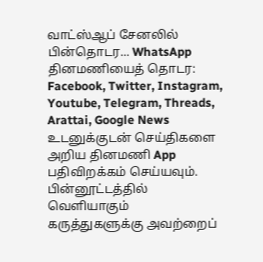வாட்ஸ்ஆப் சேனலில் பின்தொடர... WhatsApp
தினமணியைத் தொடர: Facebook, Twitter, Instagram, Youtube, Telegram, Threads, Arattai, Google News
உடனுக்குடன் செய்திகளை அறிய தினமணி App பதிவிறக்கம் செய்யவும்.
பின்னூட்டத்தில் வெளியாகும் கருத்துகளுக்கு அவற்றைப்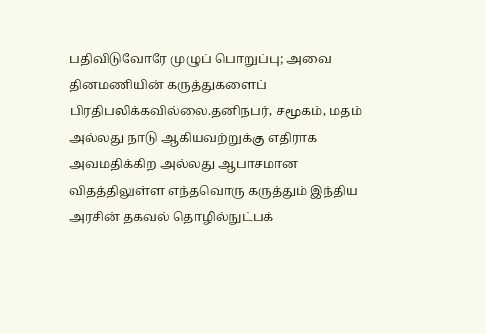பதிவிடுவோரே முழுப் பொறுப்பு; அவை தினமணியின் கருத்துகளைப் பிரதிபலிக்கவில்லை.தனிநபர், சமூகம், மதம் அல்லது நாடு ஆகியவற்றுக்கு எதிராக அவமதிக்கிற அல்லது ஆபாசமான விதத்திலுள்ள எந்தவொரு கருத்தும் இந்திய அரசின் தகவல் தொழில்நுட்பக்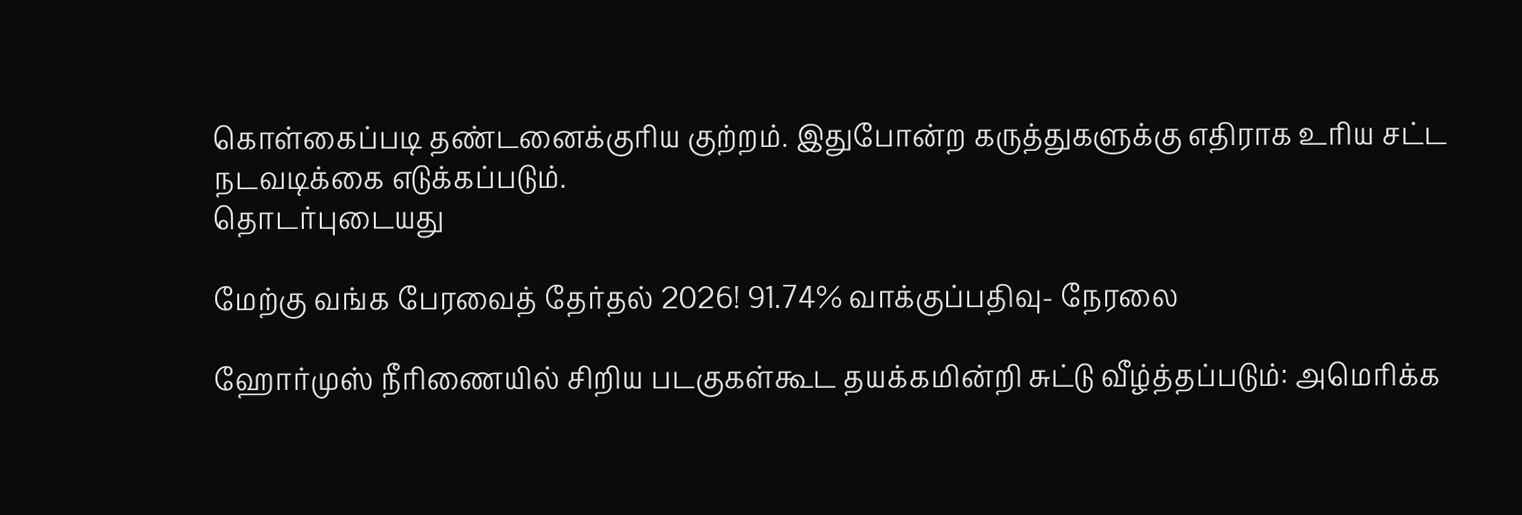கொள்கைப்படி தண்டனைக்குரிய குற்றம். இதுபோன்ற கருத்துகளுக்கு எதிராக உரிய சட்ட நடவடிக்கை எடுக்கப்படும்.
தொடர்புடையது

மேற்கு வங்க பேரவைத் தேர்தல் 2026! 91.74% வாக்குப்பதிவு- நேரலை

ஹோர்முஸ் நீரிணையில் சிறிய படகுகள்கூட தயக்கமின்றி சுட்டு வீழ்த்தப்படும்: அமெரிக்க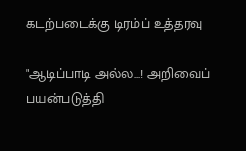கடற்படைக்கு டிரம்ப் உத்தரவு

"ஆடிப்பாடி அல்ல...! அறிவைப் பயன்படுத்தி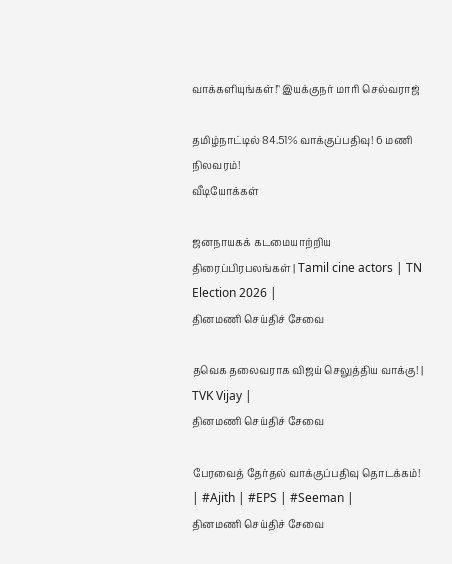வாக்களியுங்கள்!" இயக்குநர் மாரி செல்வராஜ்

தமிழ்நாட்டில் 84.51% வாக்குப்பதிவு! 6 மணி நிலவரம்!
வீடியோக்கள்

ஜனநாயகக் கடமையாற்றிய திரைப்பிரபலங்கள் | Tamil cine actors | TN Election 2026 |
தினமணி செய்திச் சேவை

தவெக தலைவராக விஜய் செலுத்திய வாக்கு! | TVK Vijay |
தினமணி செய்திச் சேவை

பேரவைத் தேர்தல் வாக்குப்பதிவு தொடக்கம்! | #Ajith | #EPS | #Seeman |
தினமணி செய்திச் சேவை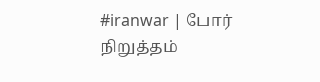#iranwar | போர் நிறுத்தம்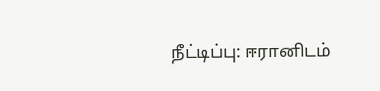நீட்டிப்பு: ஈரானிடம்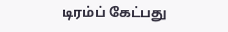டிரம்ப் கேட்பது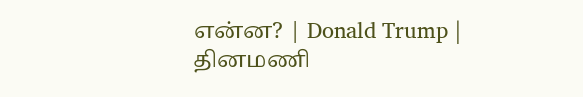என்ன? | Donald Trump |
தினமணி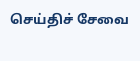செய்திச் சேவை